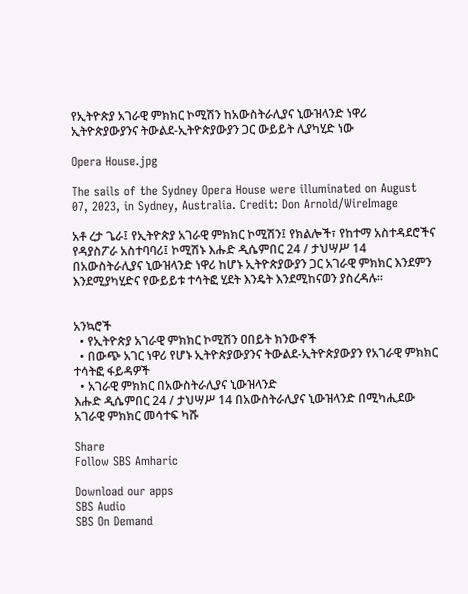የኢትዮጵያ አገራዊ ምክክር ኮሚሽን ከአውስትራሊያና ኒውዝላንድ ነዋሪ ኢትዮጵያውያንና ትውልደ-ኢትዮጵያውያን ጋር ውይይት ሊያካሂድ ነው

Opera House.jpg

The sails of the Sydney Opera House were illuminated on August 07, 2023, in Sydney, Australia. Credit: Don Arnold/WireImage

አቶ ረታ ጌራ፤ የኢትዮጵያ አገራዊ ምክክር ኮሚሽን፤ የክልሎች፣ የከተማ አስተዳደሮችና የዳያስፖራ አስተባባሪ፤ ኮሚሽኑ እሑድ ዲሴምበር 24 / ታህሣሥ 14 በአውስትራሊያና ኒውዝላንድ ነዋሪ ከሆኑ ኢትዮጵያውያን ጋር አገራዊ ምክክር እንደምን እንደሚያካሂድና የውይይቱ ተሳትፎ ሂደት እንዴት እንደሚከናወን ያስረዳሉ።


አንኳሮች
  • የኢትዮጵያ አገራዊ ምክክር ኮሚሽን ዐበይት ክንውኖች
  • በውጭ አገር ነዋሪ የሆኑ ኢትዮጵያውያንና ትውልደ-ኢትዮጵያውያን የአገራዊ ምክክር ተሳትፎ ፋይዳዎች
  • አገራዊ ምክክር በአውስትራሊያና ኒውዝላንድ
እሑድ ዲሴምበር 24 / ታህሣሥ 14 በአውስትራሊያና ኒውዝላንድ በሚካሒደው አገራዊ ምክክር መሳተፍ ካሹ

Share
Follow SBS Amharic

Download our apps
SBS Audio
SBS On Demand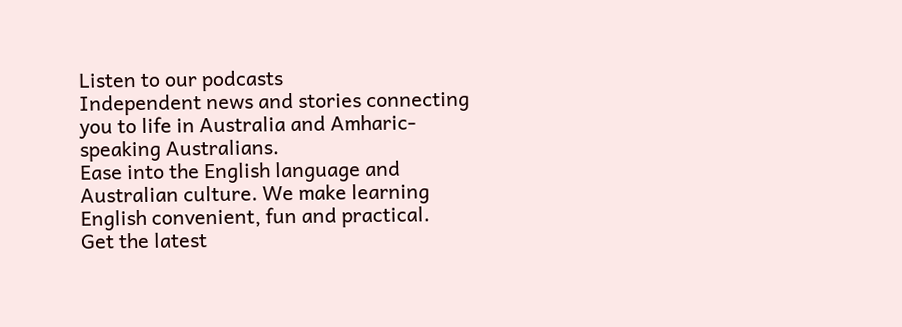Listen to our podcasts
Independent news and stories connecting you to life in Australia and Amharic-speaking Australians.
Ease into the English language and Australian culture. We make learning English convenient, fun and practical.
Get the latest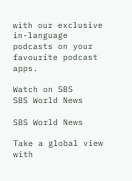with our exclusive in-language podcasts on your favourite podcast apps.

Watch on SBS
SBS World News

SBS World News

Take a global view with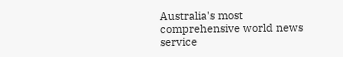Australia's most comprehensive world news service